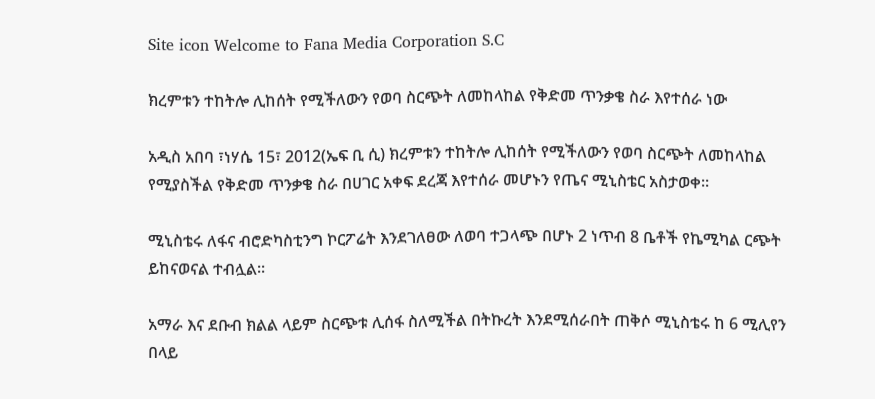Site icon Welcome to Fana Media Corporation S.C

ክረምቱን ተከትሎ ሊከሰት የሚችለውን የወባ ስርጭት ለመከላከል የቅድመ ጥንቃቄ ስራ እየተሰራ ነው

አዲስ አበባ ፣ነሃሴ 15፣ 2012(ኤፍ ቢ ሲ) ክረምቱን ተከትሎ ሊከሰት የሚችለውን የወባ ስርጭት ለመከላከል የሚያስችል የቅድመ ጥንቃቄ ስራ በሀገር አቀፍ ደረጃ እየተሰራ መሆኑን የጤና ሚኒስቴር አስታወቀ።

ሚኒስቴሩ ለፋና ብሮድካስቲንግ ኮርፖሬት እንደገለፀው ለወባ ተጋላጭ በሆኑ 2 ነጥብ 8 ቤቶች የኬሚካል ርጭት ይከናወናል ተብሏል፡፡

አማራ እና ደቡብ ክልል ላይም ስርጭቱ ሊሰፋ ስለሚችል በትኩረት እንደሚሰራበት ጠቅሶ ሚኒስቴሩ ከ 6 ሚሊየን በላይ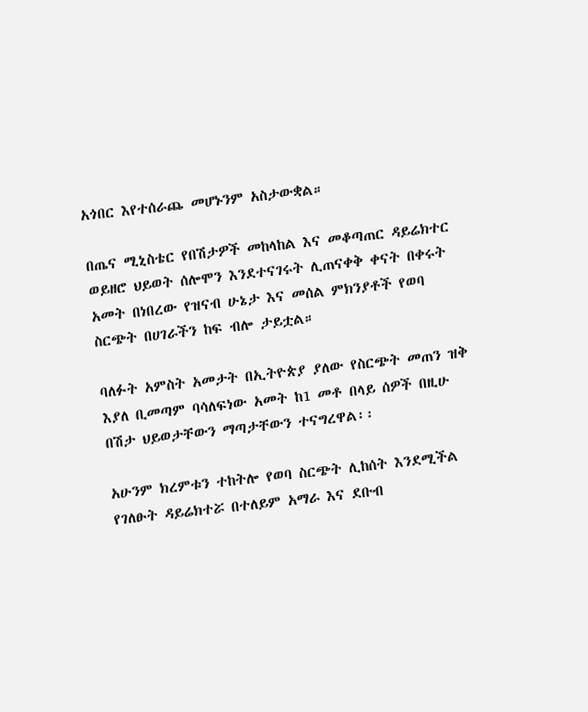አጎበር እየተሰራጨ መሆኑንም አስታውቋል።

በጤና ሚኒስቴር የበሽታዎች መከላከል እና መቆጣጠር ዳይሬክተር ወይዘሮ ህይወት ሰሎሞን እንደተናገሩት ሊጠናቀቅ ቀናት በቀሩት አመት በነበረው የዝናብ ሁኔታ እና መሰል ምክንያቶች የወባ ስርጭት በሀገራችን ከፍ ብሎ ታይቷል።

ባለፉት አምስት አመታት በኢትዮጵያ ያለው የስርጭት መጠን ዝቅ እያለ ቢመጣም ባሳለፍነው አመት ከ1 መቶ በላይ ሰዎች በዚሁ በሽታ ህይወታቸውን ማጣታቸውን ተናግረዋል፡፡

አሁንም ክረምቱን ተከትሎ የወባ ስርጭት ሊከሰት እንደሚችል የገለፁት ዳይሬክተሯ በተለይም አማራ እና ደቡብ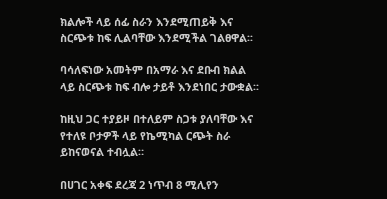ክልሎች ላይ ሰፊ ስራን እንደሚጠይቅ እና ስርጭቱ ከፍ ሊልባቸው እንደሚችል ገልፀዋል፡፡

ባሳለፍነው አመትም በአማራ እና ደቡብ ክልል ላይ ስርጭቱ ከፍ ብሎ ታይቶ እንደነበር ታውቋል፡፡

ከዚህ ጋር ተያይዞ በተለይም ስጋቱ ያለባቸው እና የተለዩ ቦታዎች ላይ የኬሚካል ርጭት ስራ ይከናወናል ተብሏል።

በሀገር አቀፍ ደረጃ 2 ነጥብ 8 ሚሊየን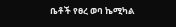ቤቶች የፀረ ወባ ኬሚካል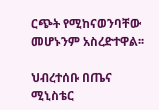ርጭት የሚከናወንባቸው መሆኑንም አስረድተዋል፡፡

ህብረተሰቡ በጤና ሚኒስቴር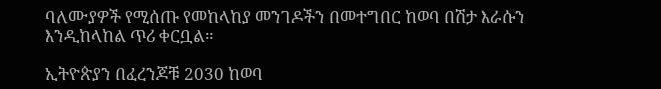ባለሙያዎች የሚሰጡ የመከላከያ መንገዶችን በመተግበር ከወባ በሽታ እራሱን እንዲከላከል ጥሪ ቀርቧል።

ኢትዮጵያን በፈረንጆቹ 2030 ከወባ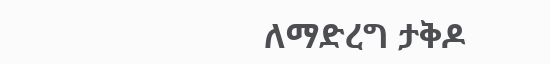ለማድረግ ታቅዶ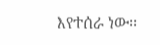እየተሰራ ነው፡፡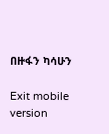በዙፋን ካሳሁን

Exit mobile version